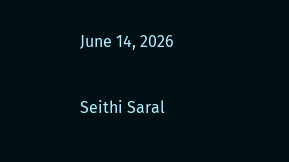June 14, 2026

Seithi Saral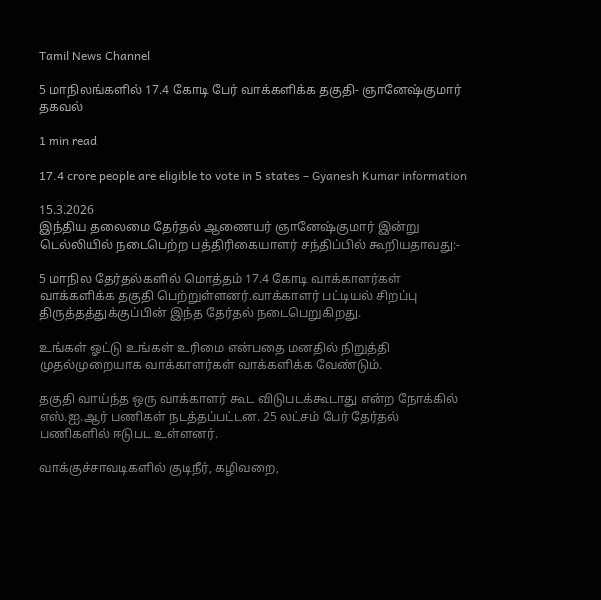Tamil News Channel

5 மாநிலங்களில் 17.4 கோடி பேர் வாக்களிக்க தகுதி- ஞானேஷ்குமார் தகவல்

1 min read

17.4 crore people are eligible to vote in 5 states – Gyanesh Kumar information

15.3.2026
இந்திய தலைமை தேர்தல் ஆணையர் ஞானேஷ்குமார் இன்று டெல்லியில் நடைபெற்ற பத்திரிகையாளர் சந்திப்பில் கூறியதாவது:-

5 மாநில தேர்தல்களில் மொத்தம் 17.4 கோடி வாக்காளர்கள் வாக்களிக்க தகுதி பெற்றுள்ளனர்.வாக்காளர் பட்டியல் சிறப்பு திருத்தத்துக்குப்பின் இந்த தேர்தல் நடைபெறுகிறது.

உங்கள் ஓட்டு உங்கள் உரிமை என்பதை மனதில் நிறுத்தி முதல்முறையாக வாக்காளர்கள் வாக்களிக்க வேண்டும்.

தகுதி வாய்ந்த ஒரு வாக்காளர் கூட விடுபடக்கூடாது என்ற நோக்கில் எஸ்.ஐ.ஆர் பணிகள் நடத்தப்பட்டன. 25 லட்சம் பேர் தேர்தல் பணிகளில் ஈடுபட உள்ளனர்.

வாக்குச்சாவடிகளில் குடிநீர், கழிவறை,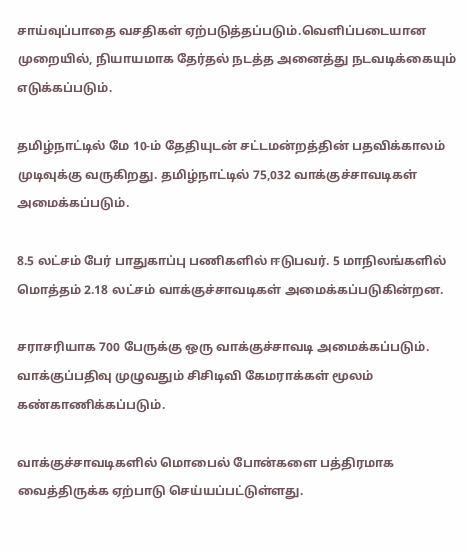சாய்வுப்பாதை வசதிகள் ஏற்படுத்தப்படும்.வெளிப்படையான முறையில், நியாயமாக தேர்தல் நடத்த அனைத்து நடவடிக்கையும் எடுக்கப்படும்.

தமிழ்நாட்டில் மே 10-ம் தேதியுடன் சட்டமன்றத்தின் பதவிக்காலம் முடிவுக்கு வருகிறது. தமிழ்நாட்டில் 75,032 வாக்குச்சாவடிகள் அமைக்கப்படும்.

8.5 லட்சம் பேர் பாதுகாப்பு பணிகளில் ஈடுபவர். 5 மாநிலங்களில் மொத்தம் 2.18 லட்சம் வாக்குச்சாவடிகள் அமைக்கப்படுகின்றன.

சராசரியாக 700 பேருக்கு ஒரு வாக்குச்சாவடி அமைக்கப்படும். வாக்குப்பதிவு முழுவதும் சிசிடிவி கேமராக்கள் மூலம் கண்காணிக்கப்படும்.

வாக்குச்சாவடிகளில் மொபைல் போன்களை பத்திரமாக வைத்திருக்க ஏற்பாடு செய்யப்பட்டுள்ளது.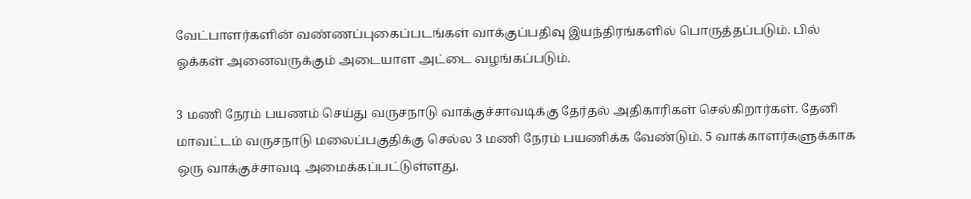வேட்பாளர்களின் வண்ணப்புகைப்படங்கள் வாக்குப்பதிவு இயந்திரங்களில் பொருத்தப்படும். பில் ஓக்கள் அனைவருக்கும் அடையாள அட்டை வழங்கப்படும்.

3 மணி நேரம் பயணம் செய்து வருசநாடு வாக்குச்சாவடிக்கு தேர்தல் அதிகாரிகள் செல்கிறார்கள். தேனி மாவட்டம் வருசநாடு மலைப்பகுதிக்கு செல்ல 3 மணி நேரம் பயணிக்க வேண்டும். 5 வாக்காளர்களுக்காக ஒரு வாக்குச்சாவடி அமைக்கப்பட்டுள்ளது.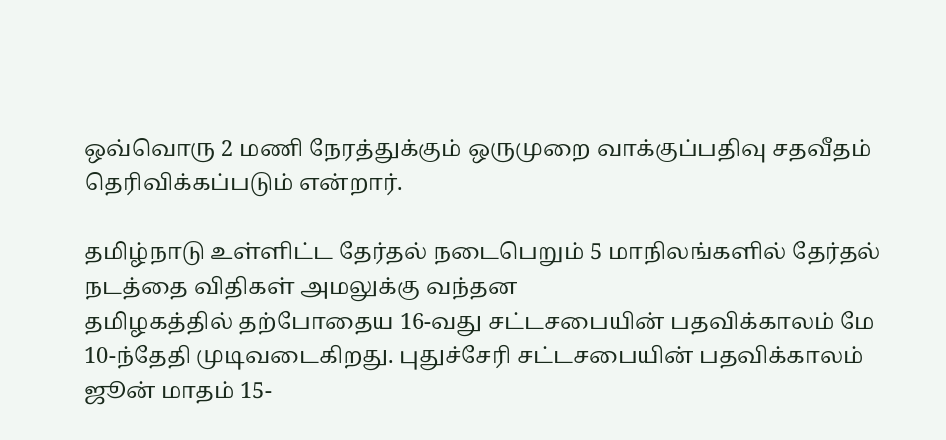ஒவ்வொரு 2 மணி நேரத்துக்கும் ஒருமுறை வாக்குப்பதிவு சதவீதம் தெரிவிக்கப்படும் என்றார்.

தமிழ்நாடு உள்ளிட்ட தேர்தல் நடைபெறும் 5 மாநிலங்களில் தேர்தல் நடத்தை விதிகள் அமலுக்கு வந்தன
தமிழகத்தில் தற்போதைய 16-வது சட்டசபையின் பதவிக்காலம் மே 10-ந்தேதி முடிவடைகிறது. புதுச்சேரி சட்டசபையின் பதவிக்காலம் ஜூன் மாதம் 15-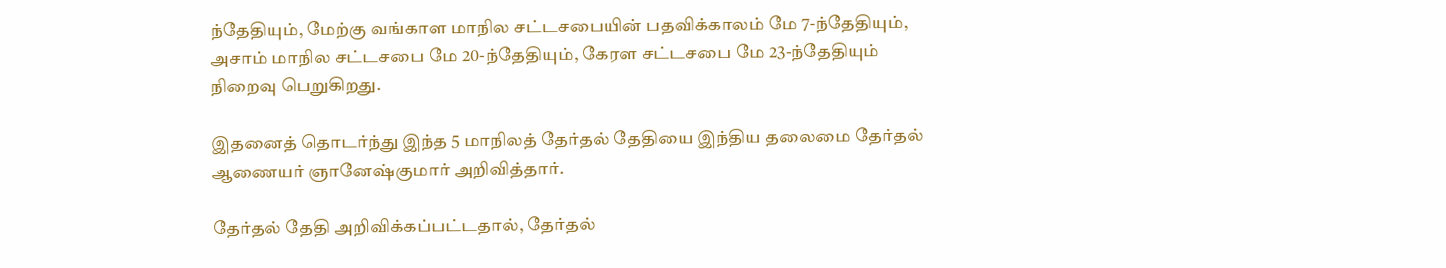ந்தேதியும், மேற்கு வங்காள மாநில சட்டசபையின் பதவிக்காலம் மே 7-ந்தேதியும், அசாம் மாநில சட்டசபை மே 20-ந்தேதியும், கேரள சட்டசபை மே 23-ந்தேதியும் நிறைவு பெறுகிறது.

இதனைத் தொடர்ந்து இந்த 5 மாநிலத் தேர்தல் தேதியை இந்திய தலைமை தேர்தல் ஆணையர் ஞானேஷ்குமார் அறிவித்தார்.

தேர்தல் தேதி அறிவிக்கப்பட்டதால், தேர்தல்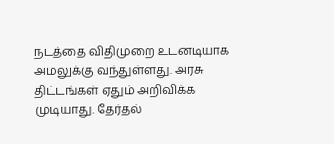நடத்தை விதிமுறை உடனடியாக அமலுக்கு வந்துள்ளது. அரசு திட்டங்கள் ஏதும் அறிவிக்க முடியாது. தேர்தல்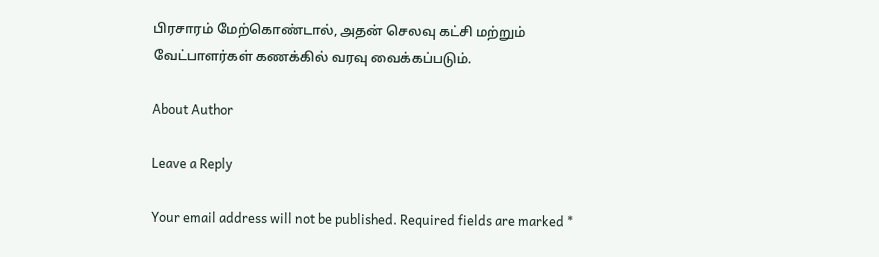பிரசாரம் மேற்கொண்டால், அதன் செலவு கட்சி மற்றும் வேட்பாளர்கள் கணக்கில் வரவு வைக்கப்படும்.

About Author

Leave a Reply

Your email address will not be published. Required fields are marked *